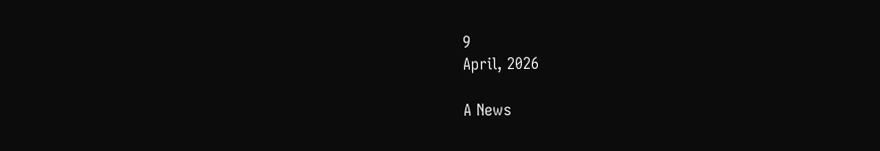9
April, 2026

A News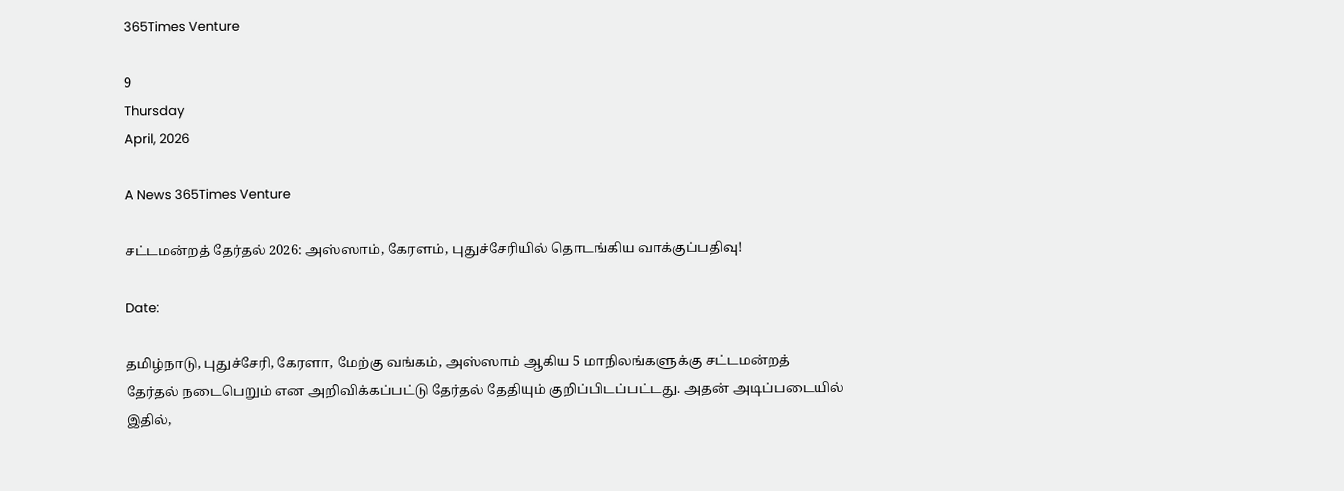365Times Venture

9
Thursday
April, 2026

A News 365Times Venture

சட்டமன்றத் தேர்தல் 2026: அஸ்ஸாம், கேரளம், புதுச்சேரியில் தொடங்கிய வாக்குப்பதிவு!

Date:

தமிழ்நாடு, புதுச்சேரி, கேரளா, மேற்கு வங்கம், அஸ்ஸாம் ஆகிய 5 மாநிலங்களுக்கு சட்டமன்றத் தேர்தல் நடைபெறும் என அறிவிக்கப்பட்டு தேர்தல் தேதியும் குறிப்பிடப்பட்டது. அதன் அடிப்படையில் இதில்,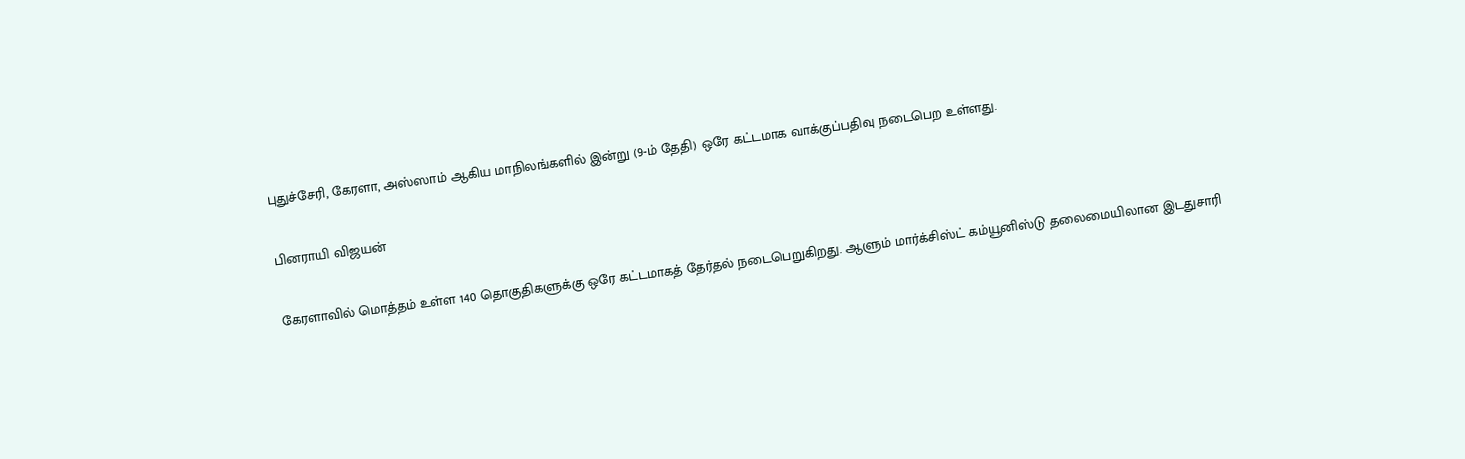புதுச்சேரி, கேரளா, அஸ்ஸாம் ஆகிய மாநிலங்களில் இன்று (9-ம் தேதி) ஒரே கட்டமாக வாக்குப்பதிவு நடைபெற உள்ளது.

பினராயி விஜயன்

கேரளாவில் மொத்தம் உள்ள 140 தொகுதிகளுக்கு ஒரே கட்டமாகத் தேர்தல் நடைபெறுகிறது. ஆளும் மார்க்சிஸ்ட் கம்யூனிஸ்டு தலைமையிலான இடதுசாரி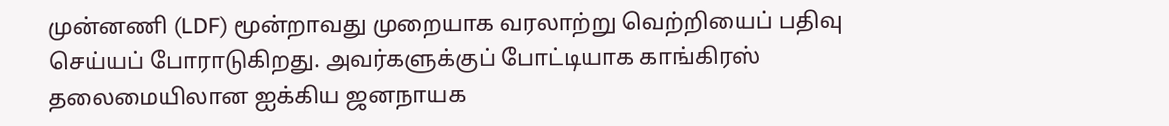முன்னணி (LDF) மூன்றாவது முறையாக வரலாற்று வெற்றியைப் பதிவு செய்யப் போராடுகிறது. அவர்களுக்குப் போட்டியாக காங்கிரஸ் தலைமையிலான ஐக்கிய ஜனநாயக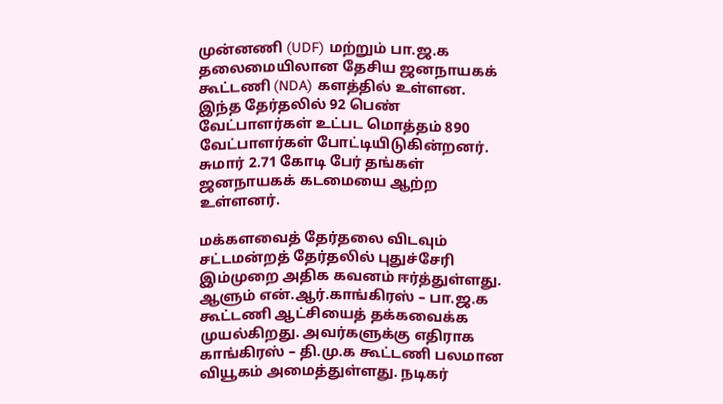முன்னணி (UDF) மற்றும் பா.ஜ.க தலைமையிலான தேசிய ஜனநாயகக் கூட்டணி (NDA) களத்தில் உள்ளன. இந்த தேர்தலில் 92 பெண் வேட்பாளர்கள் உட்பட மொத்தம் 890 வேட்பாளர்கள் போட்டியிடுகின்றனர். சுமார் 2.71 கோடி பேர் தங்கள் ஜனநாயகக் கடமையை ஆற்ற உள்ளனர்.

மக்களவைத் தேர்தலை விடவும் சட்டமன்றத் தேர்தலில் புதுச்சேரி இம்முறை அதிக கவனம் ஈர்த்துள்ளது. ஆளும் என்.ஆர்.காங்கிரஸ் – பா.ஜ.க கூட்டணி ஆட்சியைத் தக்கவைக்க முயல்கிறது. அவர்களுக்கு எதிராக காங்கிரஸ் – தி.மு.க கூட்டணி பலமான வியூகம் அமைத்துள்ளது. நடிகர்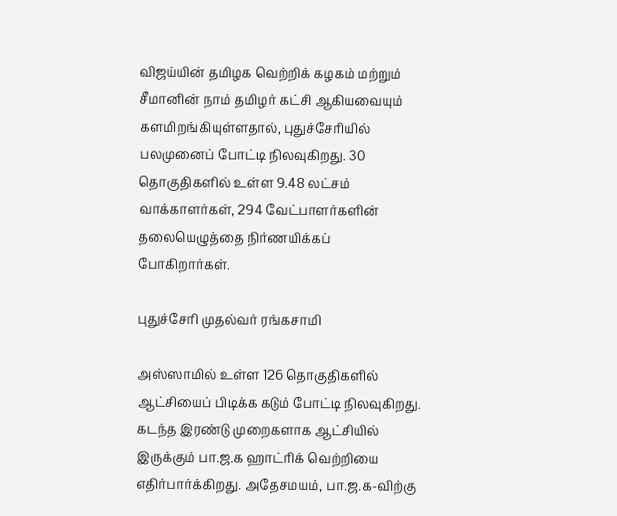விஜய்யின் தமிழக வெற்றிக் கழகம் மற்றும் சீமானின் நாம் தமிழர் கட்சி ஆகியவையும் களமிறங்கியுள்ளதால், புதுச்சேரியில் பலமுனைப் போட்டி நிலவுகிறது. 30 தொகுதிகளில் உள்ள 9.48 லட்சம் வாக்காளர்கள், 294 வேட்பாளர்களின் தலையெழுத்தை நிர்ணயிக்கப் போகிறார்கள்.

புதுச்சேரி முதல்வர் ரங்கசாமி

அஸ்ஸாமில் உள்ள 126 தொகுதிகளில் ஆட்சியைப் பிடிக்க கடும் போட்டி நிலவுகிறது. கடந்த இரண்டு முறைகளாக ஆட்சியில் இருக்கும் பா.ஜ.க ஹாட்ரிக் வெற்றியை எதிர்பார்க்கிறது. அதேசமயம், பா.ஜ.க-விற்கு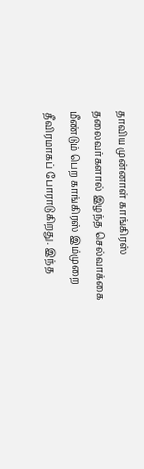தாவிய முன்னாள் காங்கிரஸ் தலைவர்களால் இழந்த செல்வாக்கை மீண்டும் பெற காங்கிரஸ் இம்முறை தீவிரமாகப் போராடுகிறது. இந்த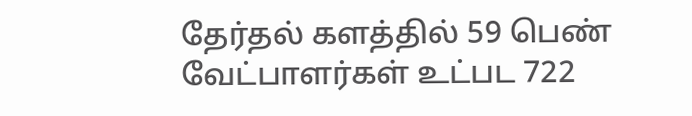தேர்தல் களத்தில் 59 பெண் வேட்பாளர்கள் உட்பட 722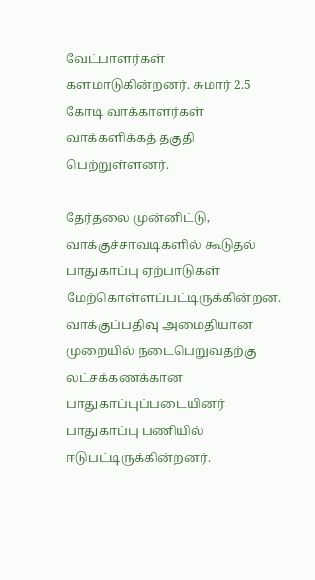வேட்பாளர்கள் களமாடுகின்றனர். சுமார் 2.5 கோடி வாக்காளர்கள் வாக்களிக்கத் தகுதி பெற்றுள்ளனர்.

தேர்தலை முன்னிட்டு, வாக்குச்சாவடிகளில் கூடுதல் பாதுகாப்பு ஏற்பாடுகள் மேற்கொள்ளப்பட்டிருக்கின்றன. வாக்குப்பதிவு அமைதியான முறையில் நடைபெறுவதற்கு லட்சக்கணக்கான பாதுகாப்புப்படையினர் பாதுகாப்பு பணியில் ஈடுபட்டிருக்கின்றனர்.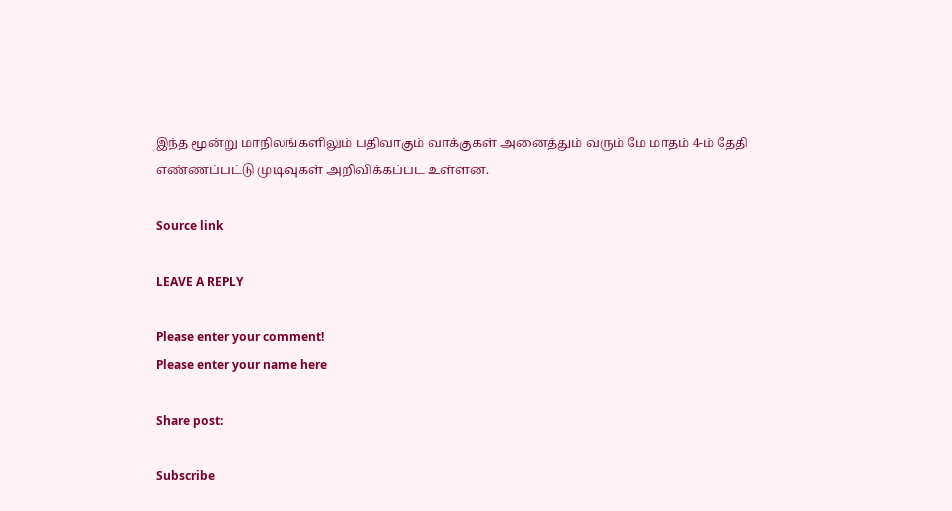இந்த மூன்று மாநிலங்களிலும் பதிவாகும் வாக்குகள் அனைத்தும் வரும் மே மாதம் 4-ம் தேதி எண்ணப்பட்டு முடிவுகள் அறிவிக்கப்பட உள்ளன.

Source link

LEAVE A REPLY

Please enter your comment!
Please enter your name here

Share post:

Subscribe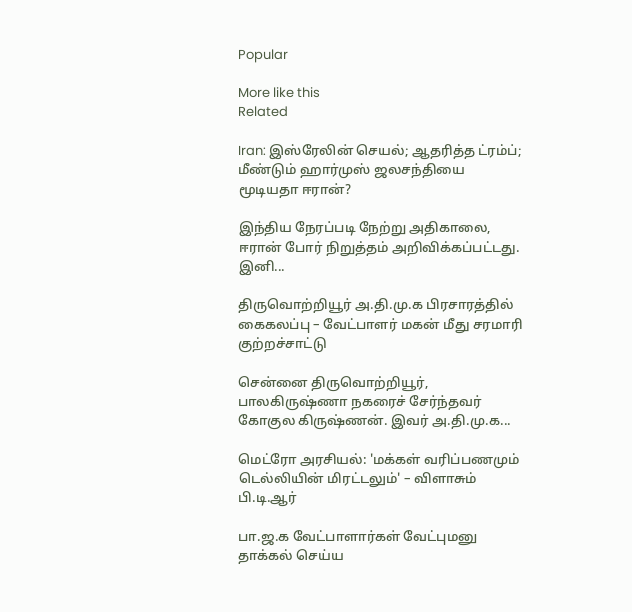Popular

More like this
Related

Iran: இஸ்ரேலின் செயல்; ஆதரித்த ட்ரம்ப்; மீண்டும் ஹார்முஸ் ஜலசந்தியை மூடியதா ஈரான்?

இந்திய நேரப்படி நேற்று அதிகாலை, ஈரான் போர் நிறுத்தம் அறிவிக்கப்பட்டது. இனி...

திருவொற்றியூர் அ.தி.மு.க பிரசாரத்தில் கைகலப்பு – வேட்பாளர் மகன் மீது சரமாரி குற்றச்சாட்டு

சென்னை திருவொற்றியூர், பாலகிருஷ்ணா நகரைச் சேர்ந்தவர் கோகுல கிருஷ்ணன். இவர் அ.தி.மு.க...

மெட்ரோ அரசியல்: 'மக்கள் வரிப்பணமும் டெல்லியின் மிரட்டலும்' – விளாசும் பி.டி.ஆர்

பா.ஜ.க வேட்பாளார்கள் வேட்புமனு தாக்கல் செய்ய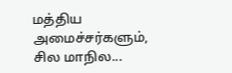மத்திய அமைச்சர்களும், சில மாநில...